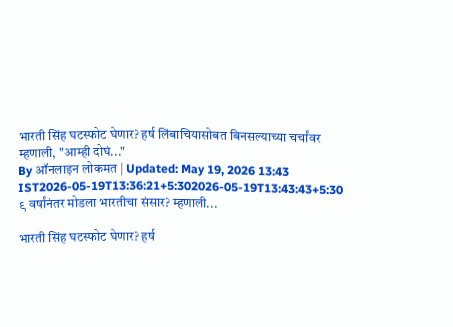भारती सिंह घटस्फोट घेणार? हर्ष लिंबाचियासोबत बिनसल्याच्या चर्चांवर म्हणाली, "आम्ही दोघं..."
By ऑनलाइन लोकमत | Updated: May 19, 2026 13:43 IST2026-05-19T13:36:21+5:302026-05-19T13:43:43+5:30
९ वर्षांनंतर मोडला भारतीचा संसार? म्हणाली...

भारती सिंह घटस्फोट घेणार? हर्ष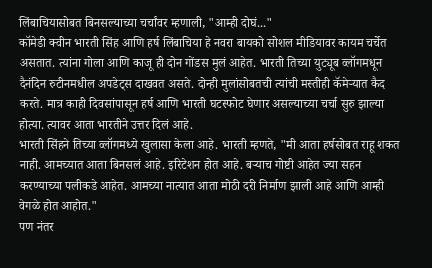लिंबाचियासोबत बिनसल्याच्या चर्चांवर म्हणाली, "आम्ही दोघं..."
कॉमेडी क्वीन भारती सिंह आणि हर्ष लिंबाचिया हे नवरा बायको सोशल मीडियावर कायम चर्चेत असतात. त्यांना गोला आणि काजू ही दोन गोंडस मुलं आहेत. भारती तिच्या युट्यूब व्लॉगमधून दैनंदिन रुटीनमधील अपडेट्स दाखवत असते. दोन्ही मुलांसोबतची त्यांची मस्तीही कॅमेऱ्यात कैद करते. मात्र काही दिवसांपासून हर्ष आणि भारती घटस्फोट घेणार असल्याच्या चर्चा सुरु झाल्या होत्या. त्यावर आता भारतीने उत्तर दिलं आहे.
भारती सिंहने तिच्या व्लॉगमध्ये खुलासा केला आहे. भारती म्हणते, "मी आता हर्षसोबत राहू शकत नाही. आमच्यात आता बिनसलं आहे. इरिटेशन होत आहे. बऱ्याच गोष्टी आहेत ज्या सहन करण्याच्या पलीकडे आहेत. आमच्या नात्यात आता मोठी दरी निर्माण झाली आहे आणि आम्ही वेगळे होत आहोत."
पण नंतर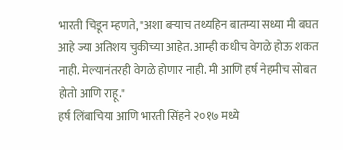भारती चिडून म्हणते, "अशा बऱ्याच तथ्यहिन बातम्या सध्या मी बघत आहे ज्या अतिशय चुकीच्या आहेत. आम्ही कधीच वेगळे होऊ शकत नाही. मेल्यानंतरही वेगळे होणार नाही. मी आणि हर्ष नेहमीच सोबत होतो आणि राहू."
हर्ष लिंबाचिया आणि भारती सिंहने २०१७ मध्ये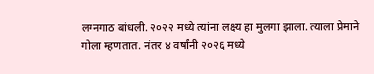लग्नगाठ बांधली. २०२२ मध्ये त्यांना लक्ष्य हा मुलगा झाला. त्याला प्रेमाने गोला म्हणतात. नंतर ४ वर्षांनी २०२६ मध्ये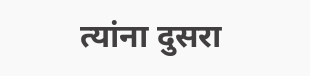त्यांना दुसरा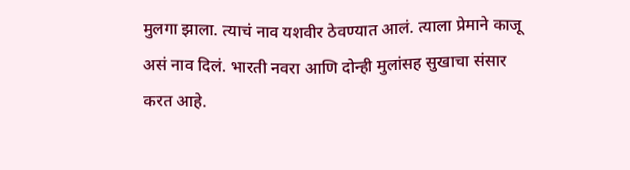मुलगा झाला. त्याचं नाव यशवीर ठेवण्यात आलं. त्याला प्रेमाने काजू असं नाव दिलं. भारती नवरा आणि दोन्ही मुलांसह सुखाचा संसार करत आहे.